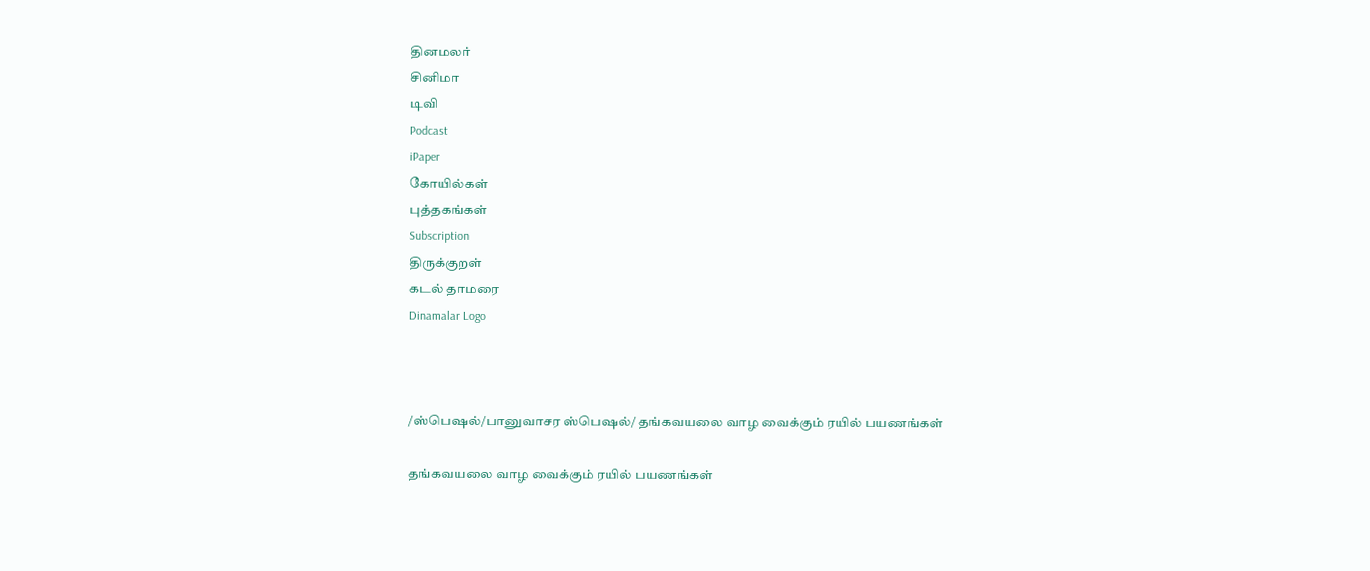தினமலர்
சினிமா
டிவி
Podcast
iPaper
கோயில்கள்
புத்தகங்கள்
Subscription
திருக்குறள்
கடல் தாமரை
Dinamalar Logo



/ஸ்பெஷல்/பானுவாசர ஸ்பெஷல்/ தங்கவயலை வாழ வைக்கும் ரயில் பயணங்கள்

தங்கவயலை வாழ வைக்கும் ரயில் பயணங்கள்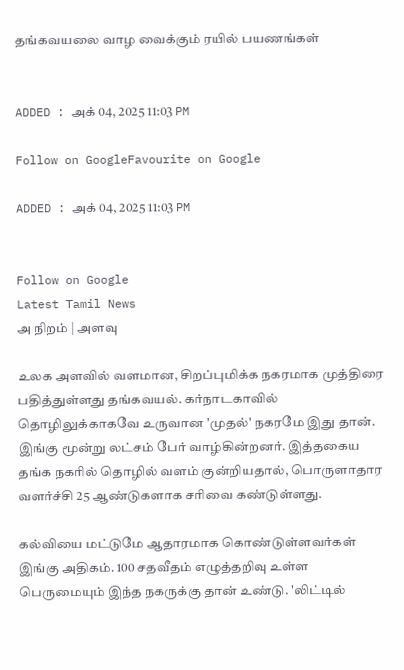தங்கவயலை வாழ வைக்கும் ரயில் பயணங்கள்


ADDED : அக் 04, 2025 11:03 PM

Follow on GoogleFavourite on Google

ADDED : அக் 04, 2025 11:03 PM


Follow on Google
Latest Tamil News
அ நிறம் | அளவு

உலக அளவில் வளமான, சிறப்புமிக்க நகரமாக முத்திரை பதித்துள்ளது தங்கவயல். கர்நாடகாவில் தொழிலுக்காகவே உருவான 'முதல்' நகரமே இது தான். இங்கு மூன்று லட்சம் பேர் வாழ்கின்றனர். இத்தகைய தங்க நகரில் தொழில் வளம் குன்றியதால், பொருளாதார வளர்ச்சி 25 ஆண்டுகளாக சரிவை கண்டுள்ளது.

கல்வியை மட்டுமே ஆதாரமாக கொண்டுள்ளவர்கள் இங்கு அதிகம். 100 சதவீதம் எழுத்தறிவு உள்ள பெருமையும் இந்த நகருக்கு தான் உண்டு. 'லிட்டில்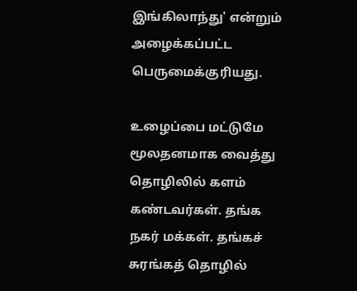இங்கிலாந்து' என்றும் அழைக்கப்பட்ட பெருமைக்குரியது.

உழைப்பை மட்டுமே மூலதனமாக வைத்து தொழிலில் களம் கண்டவர்கள். தங்க நகர் மக்கள். தங்கச் சுரங்கத் தொழில்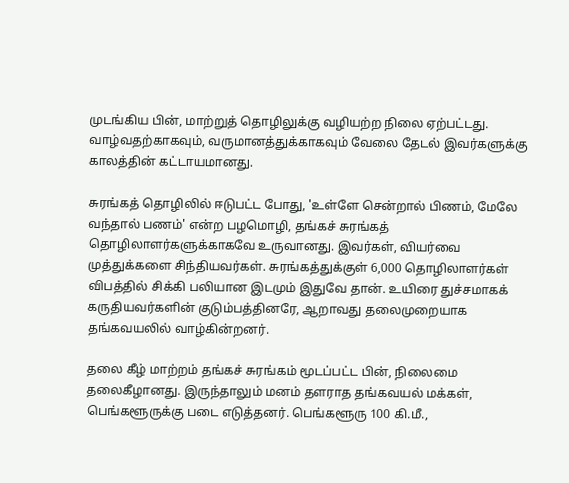முடங்கிய பின், மாற்றுத் தொழிலுக்கு வழியற்ற நிலை ஏற்பட்டது. வாழ்வதற்காகவும், வருமானத்துக்காகவும் வேலை தேடல் இவர்களுக்கு காலத்தின் கட்டாயமானது.

சுரங்கத் தொழிலில் ஈடுபட்ட போது, 'உள்ளே சென்றால் பிணம், மேலே வந்தால் பணம்' என்ற பழமொழி, தங்கச் சுரங்கத் தொழிலாளர்களுக்காகவே உருவானது. இவர்கள், வியர்வை முத்துக்களை சிந்தியவர்கள். சுரங்கத்துக்குள் 6,000 தொழிலாளர்கள் விபத்தில் சிக்கி பலியான இடமும் இதுவே தான். உயிரை துச்சமாகக் கருதியவர்களின் குடும்பத்தினரே, ஆறாவது தலைமுறையாக தங்கவயலில் வாழ்கின்றனர்.

தலை கீழ் மாற்றம் தங்கச் சுரங்கம் மூடப்பட்ட பின், நிலைமை தலைகீழானது. இருந்தாலும் மனம் தளராத தங்கவயல் மக்கள், பெங்களூருக்கு படை எடுத்தனர். பெங்களூரு 100 கி.மீ.,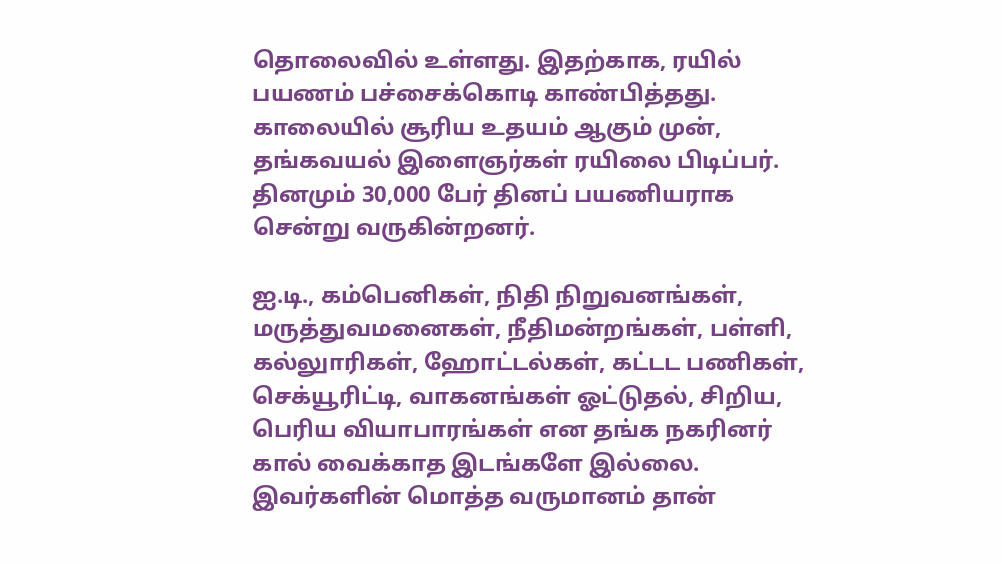தொலைவில் உள்ளது. இதற்காக, ரயில் பயணம் பச்சைக்கொடி காண்பித்தது. காலையில் சூரிய உதயம் ஆகும் முன், தங்கவயல் இளைஞர்கள் ரயிலை பிடிப்பர். தினமும் 30,000 பேர் தினப் பயணியராக சென்று வருகின்றனர்.

ஐ.டி., கம்பெனிகள், நிதி நிறுவனங்கள், மருத்துவமனைகள், நீதிமன்றங்கள், பள்ளி, கல்லுாரிகள், ஹோட்டல்கள், கட்டட பணிகள், செக்யூரிட்டி, வாகனங்கள் ஓட்டுதல், சிறிய, பெரிய வியாபாரங்கள் என தங்க நகரினர் கால் வைக்காத இடங்களே இல்லை. இவர்களின் மொத்த வருமானம் தான்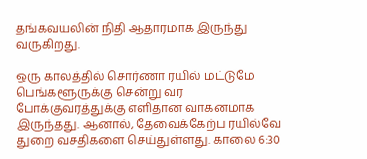தங்கவயலின் நிதி ஆதாரமாக இருந்து வருகிறது.

ஒரு காலத்தில் சொர்ணா ரயில் மட்டுமே பெங்களூருக்கு சென்று வர போக்குவரத்துக்கு எளிதான வாகனமாக இருந்தது. ஆனால், தேவைக்கேற்ப ரயில்வே துறை வசதிகளை செய்துள்ளது. காலை 6:30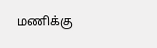மணிக்கு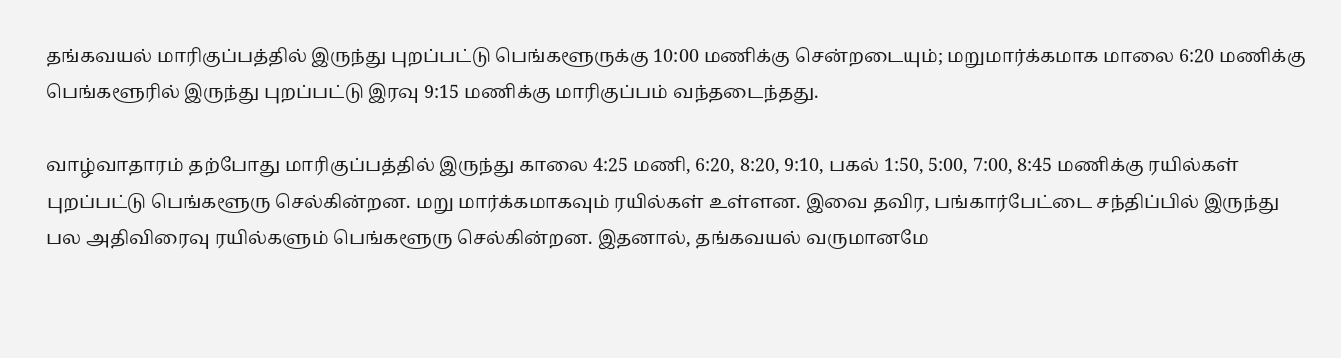தங்கவயல் மாரிகுப்பத்தில் இருந்து புறப்பட்டு பெங்களூருக்கு 10:00 மணிக்கு சென்றடையும்; மறுமார்க்கமாக மாலை 6:20 மணிக்கு பெங்களூரில் இருந்து புறப்பட்டு இரவு 9:15 மணிக்கு மாரிகுப்பம் வந்தடைந்தது.

வாழ்வாதாரம் தற்போது மாரிகுப்பத்தில் இருந்து காலை 4:25 மணி, 6:20, 8:20, 9:10, பகல் 1:50, 5:00, 7:00, 8:45 மணிக்கு ரயில்கள் புறப்பட்டு பெங்களூரு செல்கின்றன. மறு மார்க்கமாகவும் ரயில்கள் உள்ளன. இவை தவிர, பங்கார்பேட்டை சந்திப்பில் இருந்து பல அதிவிரைவு ரயில்களும் பெங்களூரு செல்கின்றன. இதனால், தங்கவயல் வருமானமே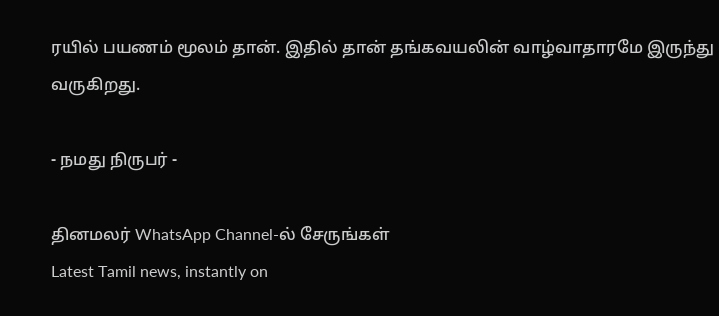ரயில் பயணம் மூலம் தான். இதில் தான் தங்கவயலின் வாழ்வாதாரமே இருந்து வருகிறது.

- நமது நிருபர் -

தினமலர் WhatsApp Channel-ல் சேருங்கள்
Latest Tamil news, instantly on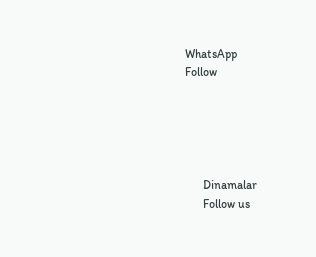WhatsApp
Follow





      Dinamalar
      Follow us